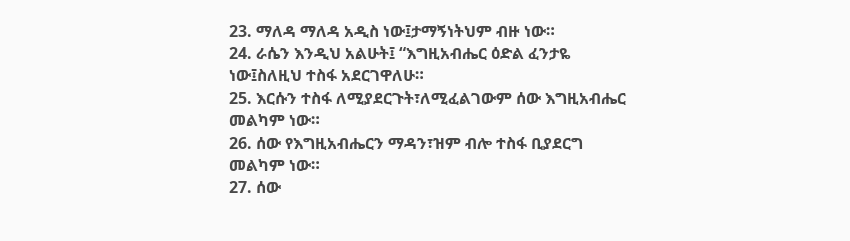23. ማለዳ ማለዳ አዲስ ነው፤ታማኝነትህም ብዙ ነው።
24. ራሴን እንዲህ አልሁት፤ “እግዚአብሔር ዕድል ፈንታዬ ነው፤ስለዚህ ተስፋ አደርገዋለሁ።
25. እርሱን ተስፋ ለሚያደርጉት፣ለሚፈልገውም ሰው እግዚአብሔር መልካም ነው።
26. ሰው የእግዚአብሔርን ማዳን፣ዝም ብሎ ተስፋ ቢያደርግ መልካም ነው።
27. ሰው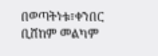በወጣትነቱ፣ቀንበር ቢሸከም መልካም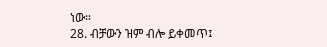ነው።
28. ብቻውን ዝም ብሎ ይቀመጥ፤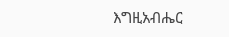እግዚአብሔር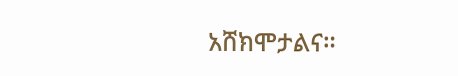አሸክሞታልና።